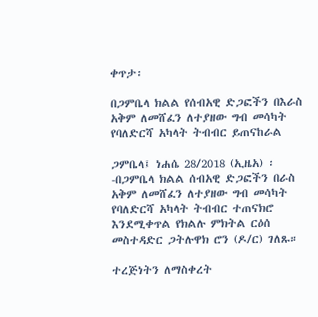ቀጥታ፡

በጋምቤላ ክልል የሰብአዊ ድጋፎችን በእራስ አቅም ለመሸፈን ለተያዘው ግብ መሳካት  የባለድርሻ አካላት ትብብር ይጠናከራል

ጋምቤላ፤ ነሐሴ 28/2018 (ኢዜአ) ፡-በጋምቤላ ክልል ሰብአዊ ድጋፎችን በራስ አቅም ለመሸፈን ለተያዘው ግብ መሳካት የባለድርሻ አካላት ትብብር ተጠናክሮ እንደሚቀጥል የክልሉ ምክትል ርዕሰ መስተዳድር ጋትሉዋክ ሮን (ዶ/ር) ገለጹ።

ተረጅነትን ለማስቀረት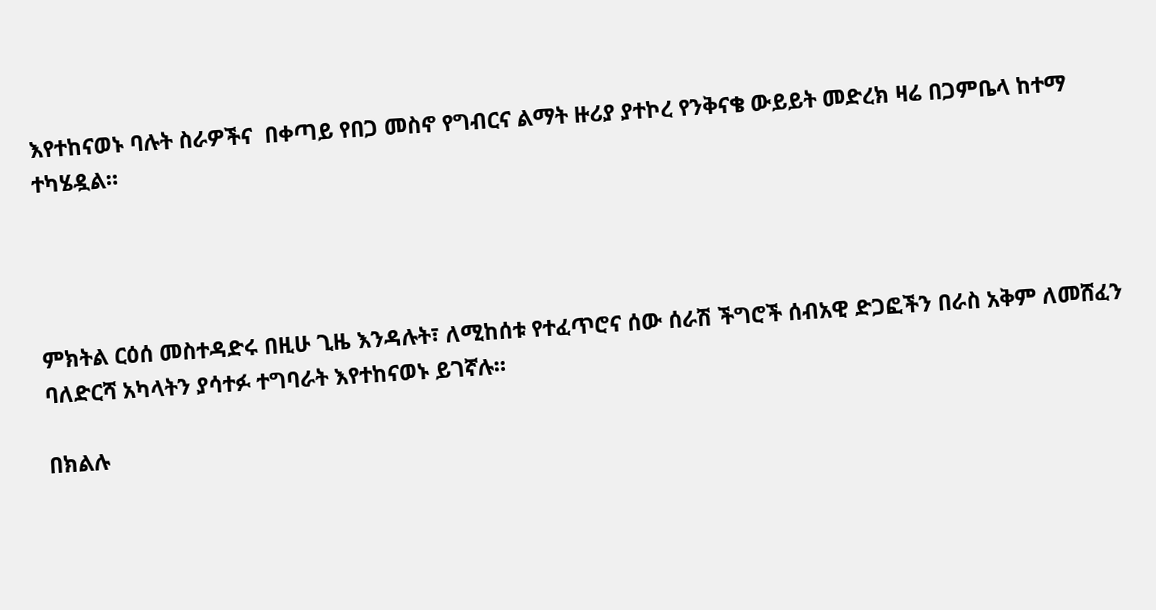እየተከናወኑ ባሉት ስራዎችና  በቀጣይ የበጋ መስኖ የግብርና ልማት ዙሪያ ያተኮረ የንቅናቄ ውይይት መድረክ ዛሬ በጋምቤላ ከተማ ተካሄዷል።




ምክትል ርዕሰ መስተዳድሩ በዚሁ ጊዜ እንዳሉት፣ ለሚከሰቱ የተፈጥሮና ሰው ሰራሽ ችግሮች ሰብአዊ ድጋፎችን በራስ አቅም ለመሸፈን ባለድርሻ አካላትን ያሳተፉ ተግባራት እየተከናወኑ ይገኛሉ።

በክልሉ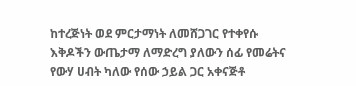ከተረጅነት ወደ ምርታማነት ለመሸጋገር የተቀየሱ እቅዶችን ውጤታማ ለማድረግ ያለውን ሰፊ የመሬትና የውሃ ሀብት ካለው የሰው ኃይል ጋር አቀናጅቶ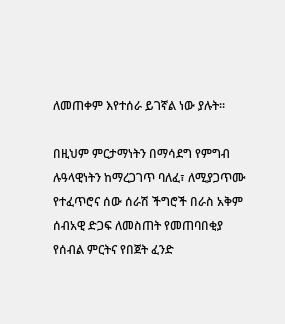ለመጠቀም እየተሰራ ይገኛል ነው ያሉት።

በዚህም ምርታማነትን በማሳደግ የምግብ ሉዓላዊነትን ከማረጋገጥ ባለፈ፣ ለሚያጋጥሙ የተፈጥሮና ሰው ሰራሽ ችግሮች በራስ አቅም ሰብአዊ ድጋፍ ለመስጠት የመጠባበቂያ የሰብል ምርትና የበጀት ፈንድ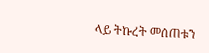ላይ ትኩረት መሰጠቱን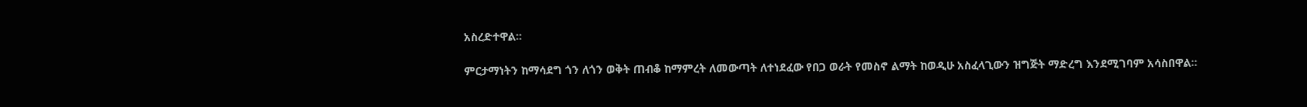አስረድተዋል።

ምርታማነትን ከማሳደግ ጎን ለጎን ወቅት ጠብቆ ከማምረት ለመውጣት ለተነደፈው የበጋ ወራት የመስኖ ልማት ከወዲሁ አስፈላጊውን ዝግጅት ማድረግ እንደሚገባም አሳስበዋል።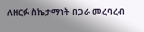ለዘርፉ ስኬታማነት በጋራ መረባረብ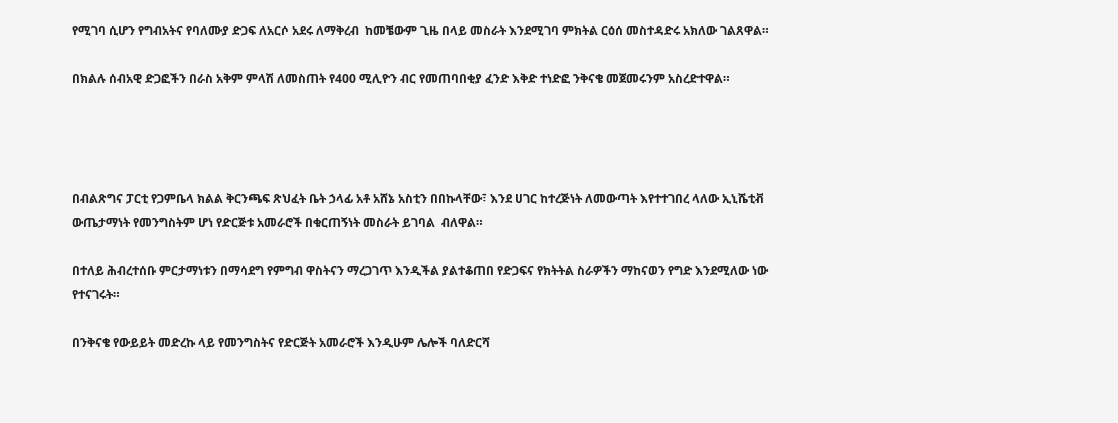የሚገባ ሲሆን የግብአትና የባለሙያ ድጋፍ ለአርሶ አደሩ ለማቅረብ  ከመቼውም ጊዜ በላይ መስራት እንደሚገባ ምክትል ርዕሰ መስተዳድሩ አክለው ገልጸዋል።

በክልሉ ሰብአዊ ድጋፎችን በራስ አቅም ምላሽ ለመስጠት የ400 ሚሊዮን ብር የመጠባበቂያ ፈንድ እቅድ ተነድፎ ንቅናቄ መጀመሩንም አስረድተዋል።




በብልጽግና ፓርቲ የጋምቤላ ክልል ቅርንጫፍ ጽህፈት ቤት ኃላፊ አቶ አሸኔ አስቲን በበኩላቸው፣ እንደ ሀገር ከተረጅነት ለመውጣት እየተተገበረ ላለው ኢኒሼቲቭ ውጤታማነት የመንግስትም ሆነ የድርጅቱ አመራሮች በቁርጠኝነት መስራት ይገባል  ብለዋል።

በተለይ ሕብረተሰቡ ምርታማነቱን በማሳደግ የምግብ ዋስትናን ማረጋገጥ እንዲችል ያልተቆጠበ የድጋፍና የክትትል ስራዎችን ማከናወን የግድ እንደሚለው ነው የተናገሩት።

በንቅናቄ የውይይት መድረኩ ላይ የመንግስትና የድርጅት አመራሮች እንዲሁም ሌሎች ባለድርሻ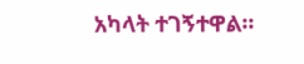አካላት ተገኝተዋል።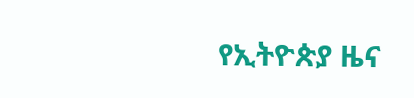የኢትዮጵያ ዜና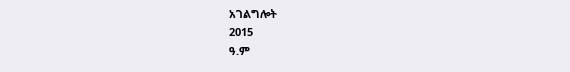አገልግሎት
2015
ዓ.ም